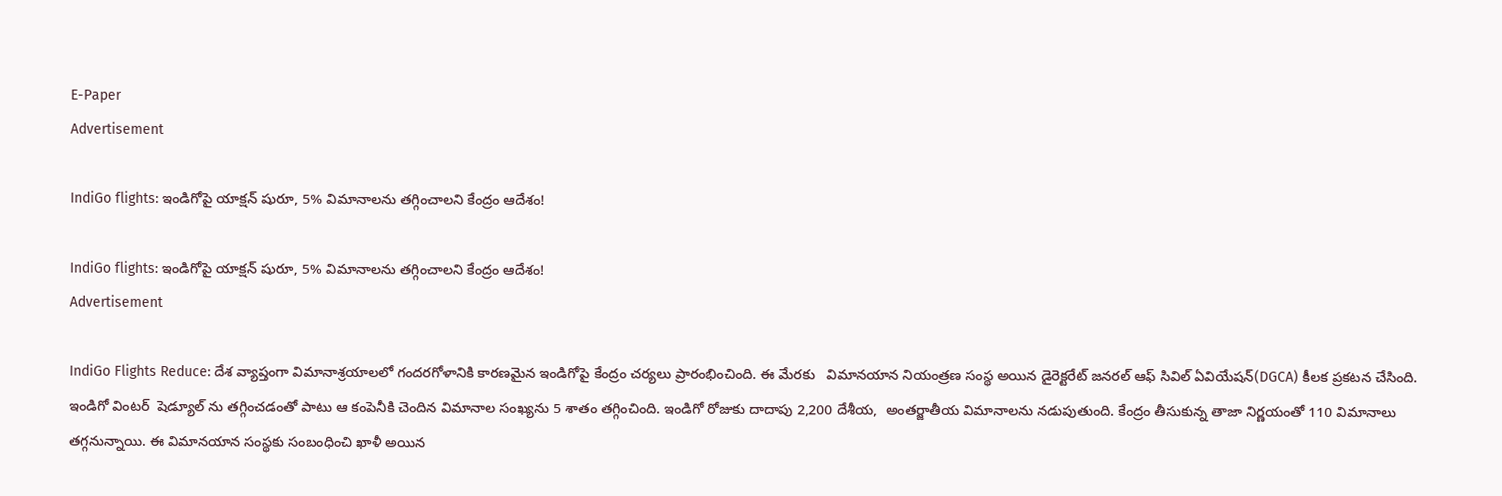E-Paper
Advertisement

IndiGo flights: ఇండిగోపై యాక్షన్ షురూ, 5% విమానాలను తగ్గించాలని కేంద్రం ఆదేశం!

IndiGo flights: ఇండిగోపై యాక్షన్ షురూ, 5% విమానాలను తగ్గించాలని కేంద్రం ఆదేశం!
Advertisement

IndiGo Flights Reduce: దేశ వ్యాప్తంగా విమానాశ్రయాలలో గందరగోళానికి కారణమైన ఇండిగోపై కేంద్రం చర్యలు ప్రారంభించింది. ఈ మేరకు   విమానయాన నియంత్రణ సంస్థ అయిన డైరెక్టరేట్ జనరల్ ఆఫ్ సివిల్ ఏవియేషన్(DGCA) కీలక ప్రకటన చేసింది. ఇండిగో వింటర్  షెడ్యూల్‌ ను తగ్గించడంతో పాటు ఆ కంపెనీకి చెందిన విమానాల సంఖ్యను 5 శాతం తగ్గించింది. ఇండిగో రోజుకు దాదాపు 2,200 దేశీయ,  అంతర్జాతీయ విమానాలను నడుపుతుంది. కేంద్రం తీసుకున్న తాజా నిర్ణయంతో 110 విమానాలు తగ్గనున్నాయి. ఈ విమానయాన సంస్థకు సంబంధించి ఖాళీ అయిన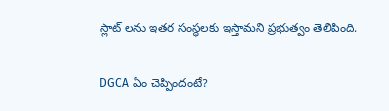స్లాట్ లను ఇతర సంస్థలకు ఇస్తామని ప్రభుత్వం తెలిపింది.

DGCA ఏం చెప్పిందంటే?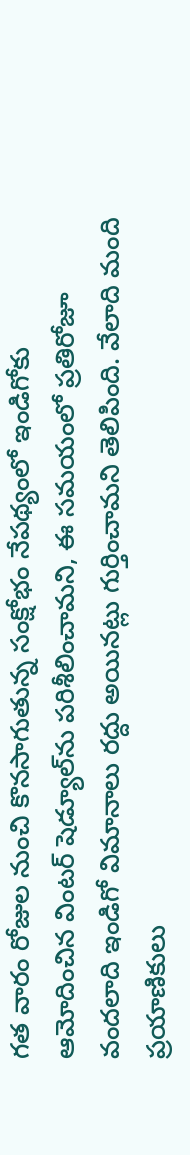గత వారం రోజుల నుంచి కొనసాగుతున్న సంక్షోభం నేపథ్యంలో ఇండిగోకు ఆమోదించిన వింటర్ షెడ్యూల్‌ను పరిశీలించామని, ఈ సమయంలో ప్రతిరోజూ వందలాది ఇండిగో విమానాలు రద్దు అయినట్లు గుర్తించామని తెలిపింది. వేలాది మంది ప్రయాణికులు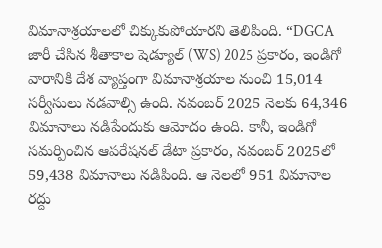విమానాశ్రయాలలో చిక్కుకుపోయారని తెలిపింది. “DGCA జారీ చేసిన శీతాకాల షెడ్యూల్ (WS) 2025 ప్రకారం, ఇండిగో వారానికి దేశ వ్యాప్తంగా విమానాశ్రయాల నుంచి 15,014 సర్వీసులు నడవాల్సి ఉంది. నవంబర్ 2025 నెలకు 64,346 విమానాలు నడిపేందుకు ఆమోదం ఉంది. కానీ, ఇండిగో సమర్పించిన ఆపరేషనల్ డేటా ప్రకారం, నవంబర్ 2025లో 59,438 విమానాలు నడిపింది. ఆ నెలలో 951 విమానాల రద్దు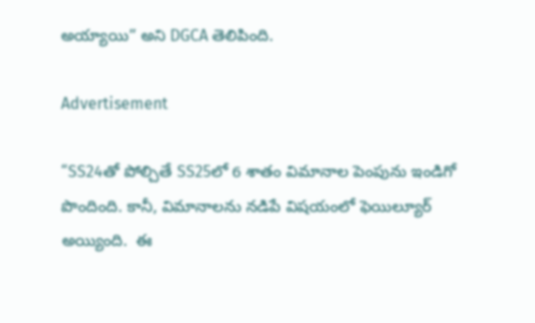అయ్యాయి” అని DGCA తెలిపింది.

Advertisement

“SS24తో పోల్చితే SS25లో 6 శాతం విమానాల పెంపును ఇండిగో పొందింది. కానీ, విమానాలను నడిపే విషయంలో ఫెయిల్యూర్ అయ్యింది.  ఈ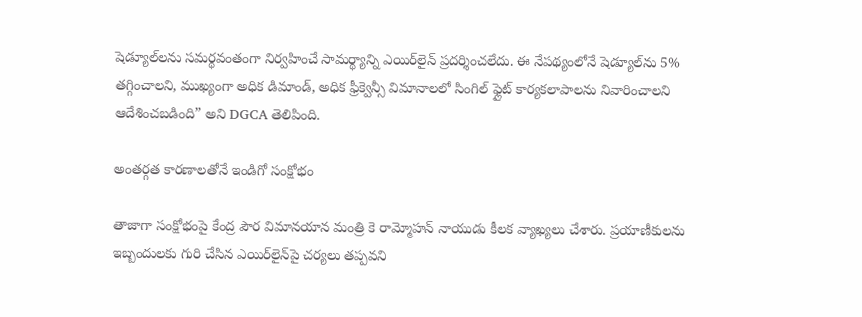షెడ్యూల్‌లను సమర్థవంతంగా నిర్వహించే సామర్థ్యాన్ని ఎయిర్‌లైన్ ప్రదర్శించలేదు. ఈ నేపథ్యంలోనే షెడ్యూల్‌ను 5% తగ్గించాలని, ముఖ్యంగా అధిక డిమాండ్, అధిక ఫ్రీక్వెన్సీ విమానాలలో సింగిల్ ఫ్లైట్ కార్యకలాపాలను నివారించాలని ఆదేశించబడింది” అని DGCA తెలిపింది.

అంతర్గత కారణాలతోనే ఇండిగో సంక్షోభం

తాజాగా సంక్షోభంపై కేంద్ర పౌర విమానయాన మంత్రి కె రామ్మోహన్ నాయుడు కీలక వ్యాఖ్యలు చేశారు. ప్రయాణీకులను ఇబ్బందులకు గురి చేసిన ఎయిర్‌లైన్‌పై చర్యలు తప్పవని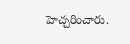హెచ్చరించారు.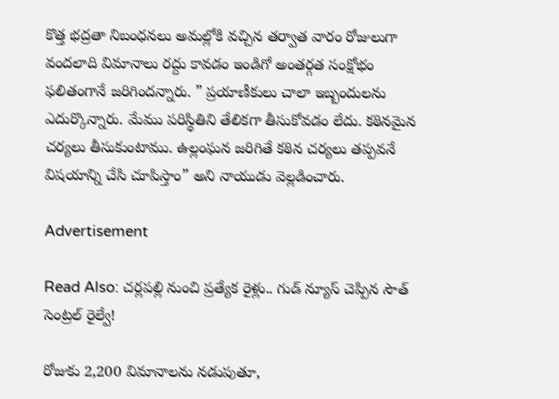కొత్త భద్రతా నిబంధనలు అమల్లోకి వచ్చిన తర్వాత వారం రోజులుగా వందలాది విమానాలు రద్దు కావడం ఇండిగో అంతర్గత సంక్షోభం ఫలితంగానే జరిగిందన్నారు. ” ప్రయాణీకులు చాలా ఇబ్బందులను ఎదుర్కొన్నారు. మేము పరిస్థితిని తేలికగా తీసుకోవడం లేదు. కఠినమైన చర్యలు తీసుకుంటాము. ఉల్లంఘన జరిగితే కఠిన చర్యలు తప్పవనే విషయాన్ని చేసి చూపిస్తాం” అని నాయుడు వెల్లడించారు.

Advertisement

Read Also: చర్లపల్లి నుంచి ప్రత్యేక రైళ్లు.. గుడ్ న్యూస్ చెప్పిన సౌత్ సెంట్రల్ రైల్వే!

రోజుకు 2,200 విమానాలను నడుపుతూ,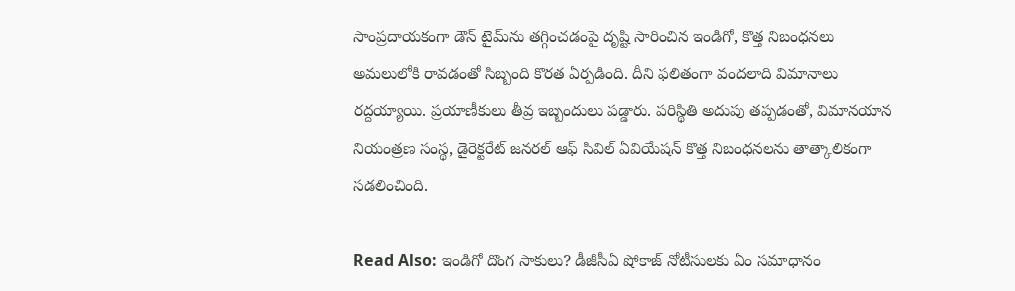సాంప్రదాయకంగా డౌన్‌ టైమ్‌ను తగ్గించడంపై దృష్టి సారించిన ఇండిగో, కొత్త నిబంధనలు అమలులోకి రావడంతో సిబ్బంది కొరత ఏర్పడింది. దీని ఫలితంగా వందలాది విమానాలు రద్దయ్యాయి. ప్రయాణీకులు తీవ్ర ఇబ్బందులు పడ్డారు. పరిస్థితి అదుపు తప్పడంతో, విమానయాన నియంత్రణ సంస్థ, డైరెక్టరేట్ జనరల్ ఆఫ్ సివిల్ ఏవియేషన్ కొత్త నిబంధనలను తాత్కాలికంగా సడలించింది.

Read Also: ఇండిగో దొంగ సాకులు? డీజీసీఏ షోకాజ్ నోటీసులకు ఏం సమాధానం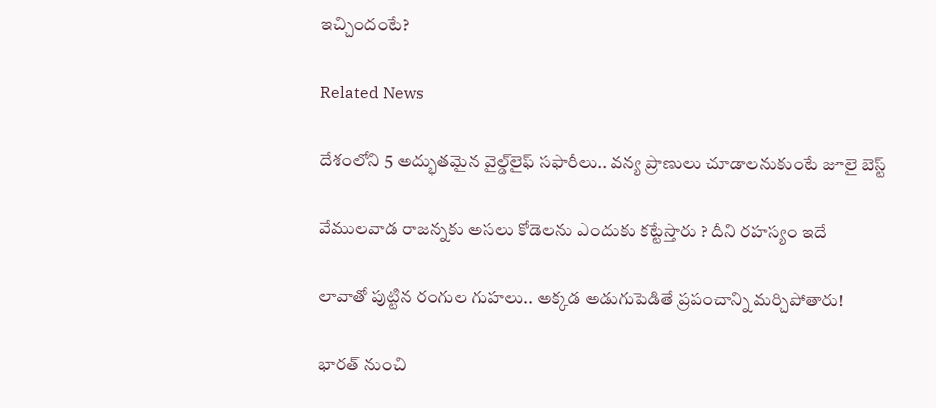ఇచ్చిందంటే?

Related News

దేశంలోని 5 అద్భుతమైన వైల్డ్‌లైఫ్ సఫారీలు.. వన్య ప్రాణులు చూడాలనుకుంటే జూలై బెస్ట్

వేముల‌వాడ రాజ‌న్న‌కు అస‌లు కోడెలను ఎందుకు క‌ట్టేస్తారు ? దీని ర‌హ‌స్యం ఇదే

లావాతో పుట్టిన రంగుల గుహలు.. అక్కడ అడుగుపెడితే ప్రపంచాన్ని మర్చిపోతారు!

భారత్ నుంచి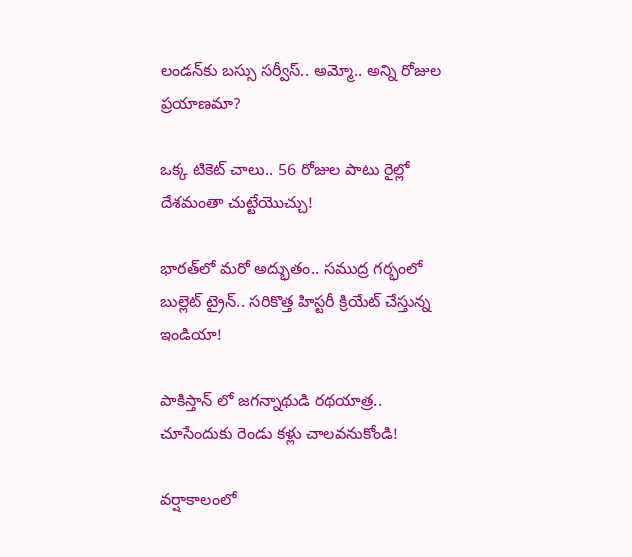లండన్‌కు బస్సు సర్వీస్.. అమ్మో.. అన్ని రోజుల ప్రయాణమా?

ఒక్క టికెట్ చాలు.. 56 రోజుల పాటు రైల్లో దేశమంతా చుట్టేయొచ్చు!

భారత్‌లో మరో అద్భుతం.. సముద్ర గర్భంలో బుల్లెట్ ట్రైన్.. సరికొత్త హిస్టరీ క్రియేట్ చేస్తున్న ఇండియా!

పాకిస్తాన్ లో జగన్నాథుడి రథయాత్ర.. చూసేందుకు రెండు కళ్లు చాలవనుకోండి!

వర్షాకాలంలో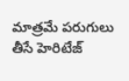మాత్రమే పరుగులు తీసే హెరిటేజ్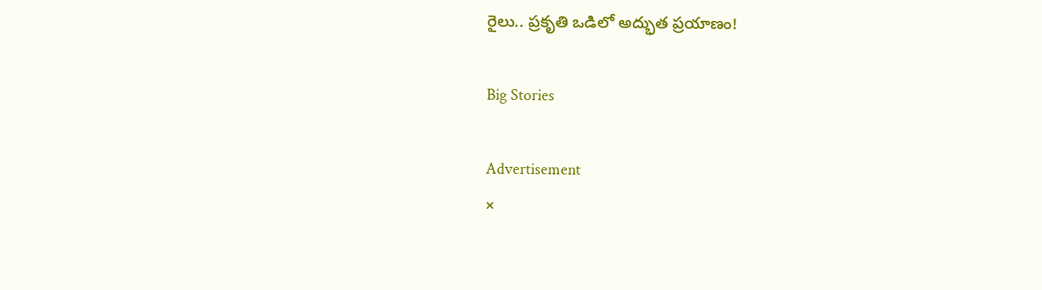రైలు.. ప్రకృతి ఒడిలో అద్భుత ప్రయాణం!

Big Stories

Advertisement
×